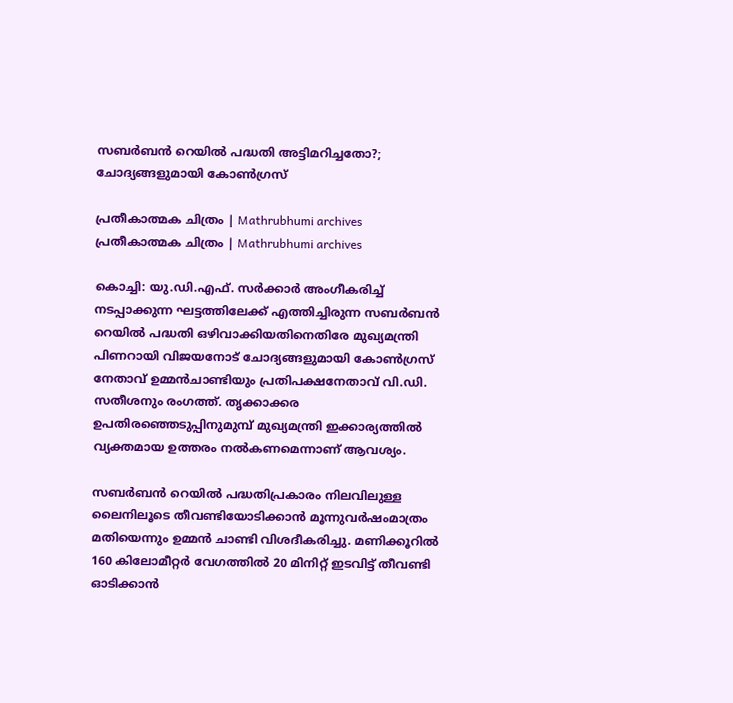സബര്‍ബന്‍ റെയില്‍ പദ്ധതി അട്ടിമറിച്ചതോ?; ചോദ്യങ്ങളുമായി കോണ്‍ഗ്രസ്

പ്രതീകാത്മക ചിത്രം | Mathrubhumi archives
പ്രതീകാത്മക ചിത്രം | Mathrubhumi archives

കൊച്ചി: യു.ഡി.എഫ്. സര്‍ക്കാര്‍ അംഗീകരിച്ച് നടപ്പാക്കുന്ന ഘട്ടത്തിലേക്ക് എത്തിച്ചിരുന്ന സബര്‍ബന്‍ റെയില്‍ പദ്ധതി ഒഴിവാക്കിയതിനെതിരേ മുഖ്യമന്ത്രി പിണറായി വിജയനോട് ചോദ്യങ്ങളുമായി കോണ്‍ഗ്രസ് നേതാവ് ഉമ്മന്‍ചാണ്ടിയും പ്രതിപക്ഷനേതാവ് വി.ഡി. സതീശനും രംഗത്ത്. തൃക്കാക്കര ഉപതിരഞ്ഞെടുപ്പിനുമുമ്പ് മുഖ്യമന്ത്രി ഇക്കാര്യത്തില്‍ വ്യക്തമായ ഉത്തരം നല്‍കണമെന്നാണ് ആവശ്യം.

സബര്‍ബന്‍ റെയില്‍ പദ്ധതിപ്രകാരം നിലവിലുള്ള ലൈനിലൂടെ തീവണ്ടിയോടിക്കാന്‍ മൂന്നുവര്‍ഷംമാത്രം മതിയെന്നും ഉമ്മന്‍ ചാണ്ടി വിശദീകരിച്ചു. മണിക്കൂറില്‍ 160 കിലോമീറ്റര്‍ വേഗത്തില്‍ 20 മിനിറ്റ് ഇടവിട്ട് തീവണ്ടി ഓടിക്കാന്‍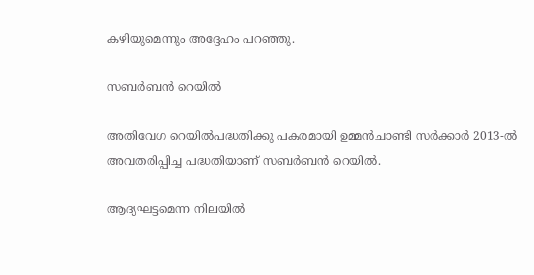കഴിയുമെന്നും അദ്ദേഹം പറഞ്ഞു.

സബര്‍ബന്‍ റെയില്‍

അതിവേഗ റെയില്‍പദ്ധതിക്കു പകരമായി ഉമ്മന്‍ചാണ്ടി സര്‍ക്കാര്‍ 2013-ല്‍ അവതരിപ്പിച്ച പദ്ധതിയാണ് സബര്‍ബന്‍ റെയില്‍.

ആദ്യഘട്ടമെന്ന നിലയില്‍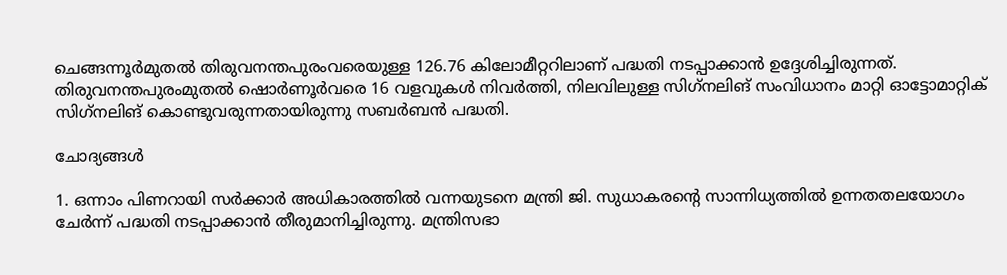ചെങ്ങന്നൂര്‍മുതല്‍ തിരുവനന്തപുരംവരെയുള്ള 126.76 കിലോമീറ്ററിലാണ് പദ്ധതി നടപ്പാക്കാന്‍ ഉദ്ദേശിച്ചിരുന്നത്. തിരുവനന്തപുരംമുതല്‍ ഷൊര്‍ണൂര്‍വരെ 16 വളവുകള്‍ നിവര്‍ത്തി, നിലവിലുള്ള സിഗ്‌നലിങ് സംവിധാനം മാറ്റി ഓട്ടോമാറ്റിക് സിഗ്‌നലിങ് കൊണ്ടുവരുന്നതായിരുന്നു സബര്‍ബന്‍ പദ്ധതി.

ചോദ്യങ്ങള്‍

1. ഒന്നാം പിണറായി സര്‍ക്കാര്‍ അധികാരത്തില്‍ വന്നയുടനെ മന്ത്രി ജി. സുധാകരന്റെ സാന്നിധ്യത്തില്‍ ഉന്നതതലയോഗം ചേര്‍ന്ന് പദ്ധതി നടപ്പാക്കാന്‍ തീരുമാനിച്ചിരുന്നു. മന്ത്രിസഭാ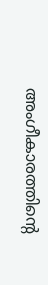അംഗീകാരത്തിന്റെ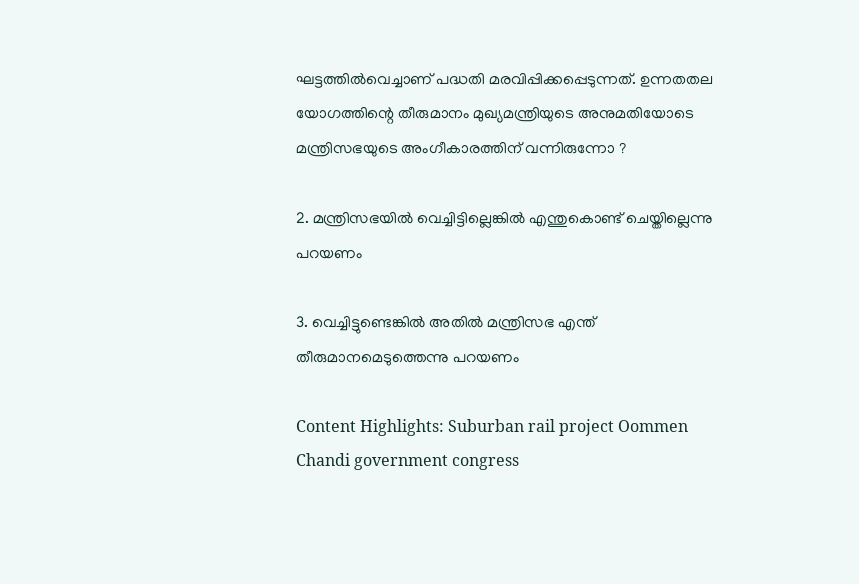ഘട്ടത്തില്‍വെച്ചാണ് പദ്ധതി മരവിപ്പിക്കപ്പെടുന്നത്. ഉന്നതതല യോഗത്തിന്റെ തീരുമാനം മുഖ്യമന്ത്രിയുടെ അനുമതിയോടെ മന്ത്രിസഭയുടെ അംഗീകാരത്തിന് വന്നിരുന്നോ ?

2. മന്ത്രിസഭയില്‍ വെച്ചിട്ടില്ലെങ്കില്‍ എന്തുകൊണ്ട് ചെയ്തില്ലെന്നു പറയണം

3. വെച്ചിട്ടുണ്ടെങ്കില്‍ അതില്‍ മന്ത്രിസഭ എന്ത് തീരുമാനമെടുത്തെന്നു പറയണം

Content Highlights: Suburban rail project Oommen Chandi government congress